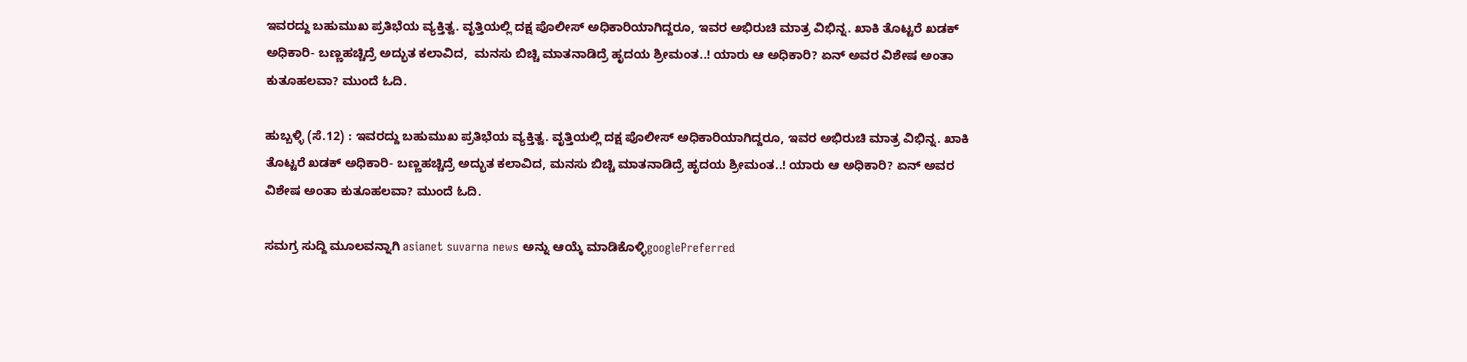ಇವರದ್ದು ಬಹುಮುಖ ಪ್ರತಿಭೆಯ ವ್ಯಕ್ತಿತ್ವ. ವೃತ್ತಿಯಲ್ಲಿ ದಕ್ಷ ಪೊಲೀಸ್ ಅಧಿಕಾರಿಯಾಗಿದ್ದರೂ, ಇವರ ಅಭಿರುಚಿ ಮಾತ್ರ ವಿಭಿನ್ನ. ಖಾಕಿ ತೊಟ್ಟರೆ ಖಡಕ್ ಅಧಿಕಾರಿ- ಬಣ್ಣಹಚ್ಚಿದ್ರೆ ಅದ್ಭುತ ಕಲಾವಿದ,  ಮನಸು ಬಿಚ್ಚಿ ಮಾತನಾಡಿದ್ರೆ ಹೃದಯ ಶ್ರೀಮಂತ..! ಯಾರು ಆ ಅಧಿಕಾರಿ? ಏನ್ ಅವರ ವಿಶೇಷ ಅಂತಾ ಕುತೂಹಲವಾ? ಮುಂದೆ ಓದಿ.

ಹುಬ್ಬಳ್ಳಿ (ಸೆ.12) : ಇವರದ್ದು ಬಹುಮುಖ ಪ್ರತಿಭೆಯ ವ್ಯಕ್ತಿತ್ವ. ವೃತ್ತಿಯಲ್ಲಿ ದಕ್ಷ ಪೊಲೀಸ್ ಅಧಿಕಾರಿಯಾಗಿದ್ದರೂ, ಇವರ ಅಭಿರುಚಿ ಮಾತ್ರ ವಿಭಿನ್ನ. ಖಾಕಿ ತೊಟ್ಟರೆ ಖಡಕ್ ಅಧಿಕಾರಿ- ಬಣ್ಣಹಚ್ಚಿದ್ರೆ ಅದ್ಭುತ ಕಲಾವಿದ, ಮನಸು ಬಿಚ್ಚಿ ಮಾತನಾಡಿದ್ರೆ ಹೃದಯ ಶ್ರೀಮಂತ..! ಯಾರು ಆ ಅಧಿಕಾರಿ? ಏನ್ ಅವರ ವಿಶೇಷ ಅಂತಾ ಕುತೂಹಲವಾ? ಮುಂದೆ ಓದಿ.

ಸಮಗ್ರ ಸುದ್ದಿ ಮೂಲವನ್ನಾಗಿ asianet suvarna news ಅನ್ನು ಆಯ್ಕೆ ಮಾಡಿಕೊಳ್ಳಿgooglePreferred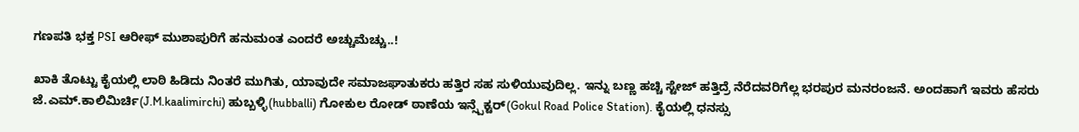ಗಣಪತಿ ಭಕ್ತ PSI ಆರೀಫ್ ಮುಶಾಪುರಿಗೆ ಹನುಮಂತ ಎಂದರೆ ಅಚ್ಚುಮೆಚ್ಚು..!

ಖಾಕಿ ತೊಟ್ಟು ಕೈಯಲ್ಲಿ ಲಾಠಿ ಹಿಡಿದು ನಿಂತರೆ ಮುಗಿತು, ಯಾವುದೇ ಸಮಾಜಘಾತುಕರು ಹತ್ತಿರ ಸಹ ಸುಳಿಯುವುದಿಲ್ಲ. ಇನ್ನು ಬಣ್ಣ ಹಚ್ಚಿ ಸ್ಟೇಜ್ ಹತ್ತಿದ್ರೆ ನೆರೆದವರಿಗೆಲ್ಲ ಭರಪುರ ಮನರಂಜನೆ. ಅಂದಹಾಗೆ ಇವರು ಹೆಸರು ಜೆ.ಎಮ್.ಕಾಲಿಮಿರ್ಚಿ(J.M.kaalimirchi) ಹುಬ್ಬಳ್ಳಿ(hubballi) ಗೋಕುಲ ರೋಡ್ ಠಾಣೆಯ ಇನ್ಸ್ಪೆಕ್ಟರ್(Gokul Road Police Station). ಕೈಯಲ್ಲಿ ಧನಸ್ಸು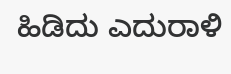ಹಿಡಿದು ಎದುರಾಳಿ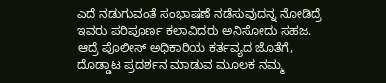ಎದೆ ನಡುಗುವಂತೆ ಸಂಭಾಷಣೆ ನಡೆಸುವುದನ್ನ ನೋಡಿದ್ರೆ ಇವರು ಪರಿಪೂರ್ಣ ಕಲಾವಿದರು ಅನಿಸೋದು ಸಹಜ. ಆದ್ರೆ ಪೊಲೀಸ್ ಅಧಿಕಾರಿಯ ಕರ್ತವ್ಯದ ಜೊತೆಗೆ, ದೊಡ್ಡಾಟ ಪ್ರದರ್ಶನ ಮಾಡುವ ಮೂಲಕ ನಮ್ಮ‌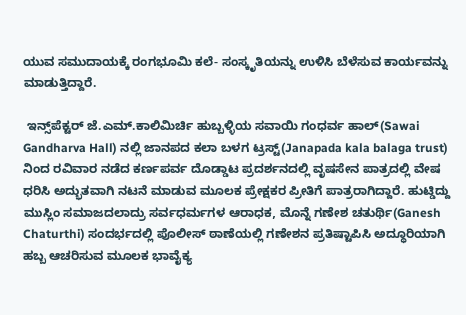ಯುವ ಸಮುದಾಯಕ್ಕೆ ರಂಗಭೂಮಿ ಕಲೆ- ಸಂಸ್ಕೃತಿಯನ್ನು ಉಳಿಸಿ ಬೆಳೆಸುವ ಕಾರ್ಯವನ್ನು ಮಾಡುತ್ತಿದ್ದಾರೆ.

 ಇನ್ಸ್‌ಪೆಕ್ಟರ್ ಜೆ.ಎಮ್.ಕಾಲಿಮಿರ್ಚಿ ಹುಬ್ಬಳ್ಳಿಯ ಸವಾಯಿ ಗಂಧರ್ವ ಹಾಲ್(Sawai Gandharva Hall) ನಲ್ಲಿ ಜಾನಪದ ಕಲಾ ಬಳಗ ಟ್ರಸ್ಟ್(Janapada kala balaga trust) ನಿಂದ ರವಿವಾರ ನಡೆದ ಕರ್ಣಪರ್ವ ದೊಡ್ಡಾಟ ಪ್ರದರ್ಶನದಲ್ಲಿ ವೃಷಸೇನ ಪಾತ್ರದಲ್ಲಿ ವೇಷ ಧರಿಸಿ ಅದ್ಭುತವಾಗಿ ನಟನೆ ಮಾಡುವ ಮೂಲಕ ಪ್ರೇಕ್ಷಕರ ಪ್ರೀತಿಗೆ ಪಾತ್ರರಾಗಿದ್ದಾರೆ. ಹುಟ್ಡಿದ್ದು‌ ಮುಸ್ಲಿಂ ಸಮಾಜದಲಾದ್ರು ಸರ್ವಧರ್ಮಗಳ ಆರಾಧಕ, ಮೊನ್ನೆ ಗಣೇಶ ಚತುರ್ಥಿ(Ganesh Chaturthi) ಸಂದರ್ಭದಲ್ಲಿ ಪೊಲೀಸ್ ಠಾಣೆಯಲ್ಲಿ ಗಣೇಶನ ಪ್ರತಿಷ್ಟಾಪಿಸಿ ಅದ್ಧೂರಿಯಾಗಿ ಹಬ್ಬ ಆಚರಿಸುವ ಮೂಲಕ ಭಾವೈಕ್ಯ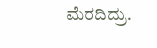ಮೆರದಿದ್ರು.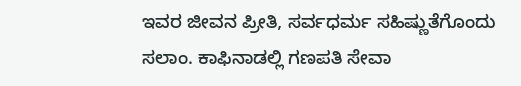ಇವರ ಜೀವನ ಪ್ರೀತಿ, ಸರ್ವಧರ್ಮ ಸಹಿಷ್ಣುತೆಗೊಂದು ಸಲಾಂ. ಕಾಫಿನಾಡಲ್ಲಿ ಗಣಪತಿ ಸೇವಾ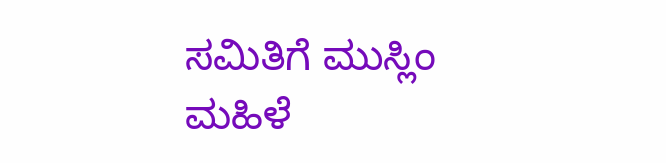ಸಮಿತಿಗೆ ಮುಸ್ಲಿಂ ಮಹಿಳೆ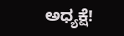ಅಧ್ಯಕ್ಷೆ!